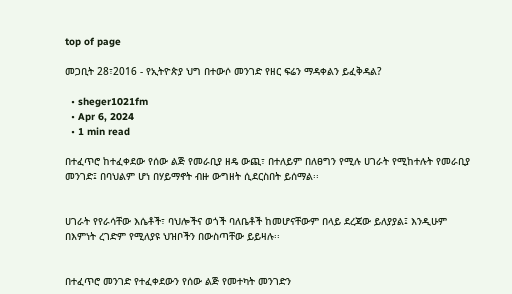top of page

መጋቢት 28፣2016 - የኢትዮጵያ ህግ በተውሶ መንገድ የዘር ፍሬን ማዳቀልን ይፈቅዳል?

  • sheger1021fm
  • Apr 6, 2024
  • 1 min read

በተፈጥሮ ከተፈቀደው የሰው ልጅ የመራቢያ ዘዴ ውጪ፣ በተለይም በለፀግን የሚሉ ሀገራት የሚከተሉት የመራቢያ መንገድ፤ በባህልም ሆነ በሃይማኖት ብዙ ውግዘት ሲደርስበት ይሰማል፡፡


ሀገራት የየራሳቸው እሴቶች፣ ባህሎችና ወጎች ባለቤቶች ከመሆናቸውም በላይ ደረጃው ይለያያል፤ እንዲሁም በእምነት ረገድም የሚለያዩ ህዝቦችን በውስጣቸው ይይዛሉ፡፡


በተፈጥሮ መንገድ የተፈቀደውን የሰው ልጅ የመተካት መንገድን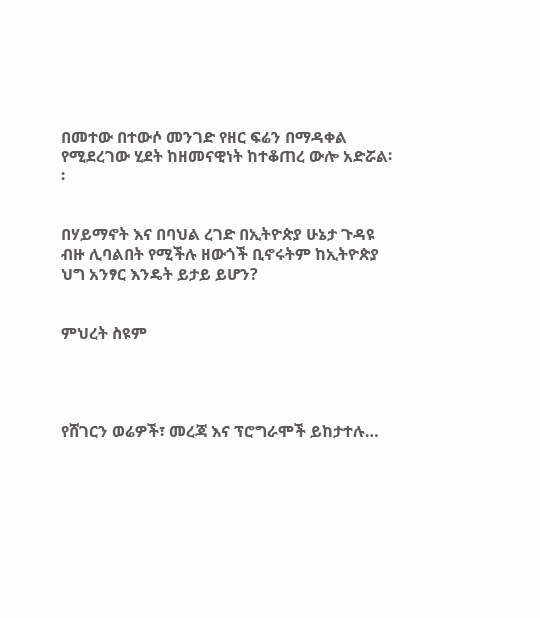በመተው በተውሶ መንገድ የዘር ፍሬን በማዳቀል የሚደረገው ሂደት ከዘመናዊነት ከተቆጠረ ውሎ አድሯል፡፡


በሃይማኖት እና በባህል ረገድ በኢትዮጵያ ሁኔታ ጉዳዩ ብዙ ሊባልበት የሚችሉ ዘውጎች ቢኖሩትም ከኢትዮጵያ ህግ አንፃር እንዴት ይታይ ይሆን?


ምህረት ስዩም




የሸገርን ወሬዎች፣ መረጃ እና ፕሮግራሞች ይከታተሉ…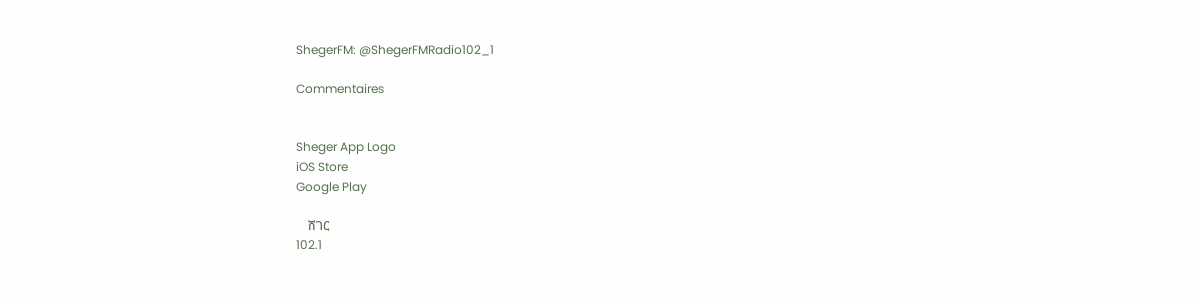ShegerFM: @ShegerFMRadio102_1

Commentaires


Sheger App Logo
iOS Store
Google Play

    ሸገር
102.1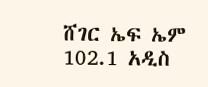ሸገር ኤፍ ኤም 102.1 አዲስ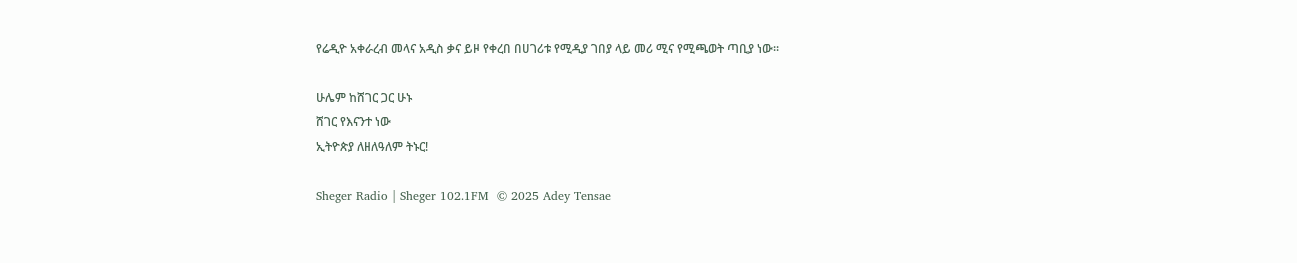የሬዲዮ አቀራረብ መላና አዲስ ቃና ይዞ የቀረበ በሀገሪቱ የሚዲያ ገበያ ላይ መሪ ሚና የሚጫወት ጣቢያ ነው፡፡

ሁሌም ከሸገር ጋር ሁኑ
ሸገር የእናንተ ነው
ኢትዮጵያ ለዘለዓለም ትኑር!

Sheger Radio | Sheger 102.1FM  © 2025 Adey Tensae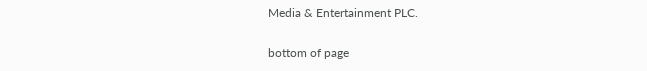Media & Entertainment PLC.

bottom of page